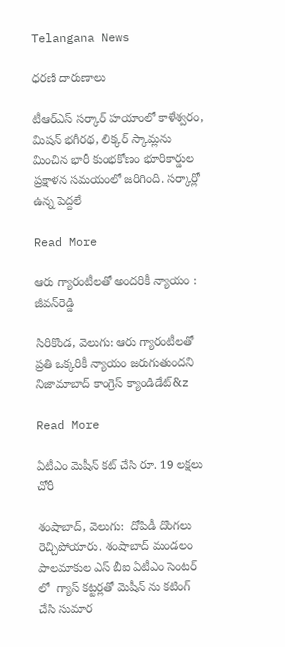Telangana News

ధరణి దారుణాలు

టీఆర్ఎస్ సర్కార్ హయాంలో కాళేశ్వరం, మిషన్ భగీరథ, లిక్కర్ స్కామ్లను మించిన భారీ కుంభకోణం భూరికార్డుల ప్రక్షాళన సమయంలో జరిగింది. సర్కార్లో ఉన్న పెద్దలే

Read More

ఆరు గ్యారంటీలతో అందరికీ న్యాయం : జీవన్‌‌‌‌రెడ్డి

సిరికొండ, వెలుగు: ఆరు గ్యారంటీలతో ప్రతి ఒక్కరికీ న్యాయం జరుగుతుందని నిజామాబాద్‌‌‌‌ కాంగ్రెస్‌‌‌‌ క్యాండిడేట్&z

Read More

ఏటీఎం మెషీన్ కట్ చేసి రూ. 19 లక్షలు చోరీ

శంషాబాద్, వెలుగు:  దోపిడీ దొంగలు రెచ్చిపోయారు. శంషాబాద్ మండలం పాలమాకుల ఎస్ బీఐ ఏటీఎం సెంటర్ లో  గ్యాస్ కట్టర్లతో మెషీన్ ను కటింగ్ చేసి సుమార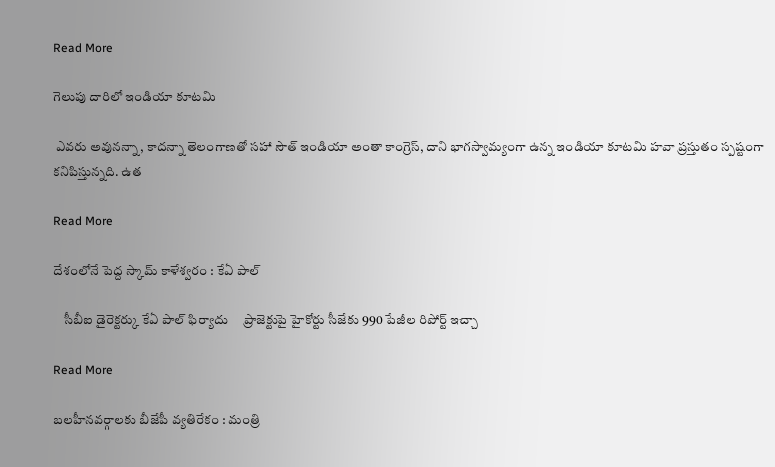Read More

గెలుపు దారిలో ఇండియా కూటమి

 ఎవరు అవునన్నా, కాదన్నా తెలంగాణతో సహా సౌత్ ఇండియా అంతా కాంగ్రెస్, దాని భాగస్వామ్యంగా ఉన్న ఇండియా కూటమి హవా ప్రస్తుతం స్పష్టంగా కనిపిస్తున్నది. ఉత

Read More

దేశంలోనే పెద్ద స్కామ్ కాళేశ్వరం : కేఏ పాల్

    సీబీఐ డైరెక్టర్కు కేఏ పాల్ ఫిర్యాదు     ప్రాజెక్టుపై హైకోర్టు సీజేకు 990 పేజీల రిపోర్ట్ ఇచ్చా

Read More

బలహీనవర్గాలకు బీజేపీ వ్యతిరేకం : మంత్రి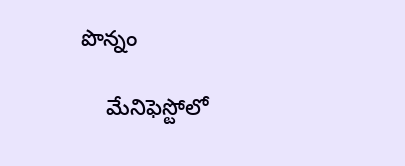పొన్నం

    మేనిఫెస్టోలో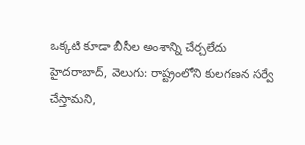ఒక్కటి కూడా బీసీల అంశాన్ని చేర్చలేదు హైదరాబాద్, వెలుగు: రాష్ట్రంలోని కులగణన సర్వే చేస్తామని,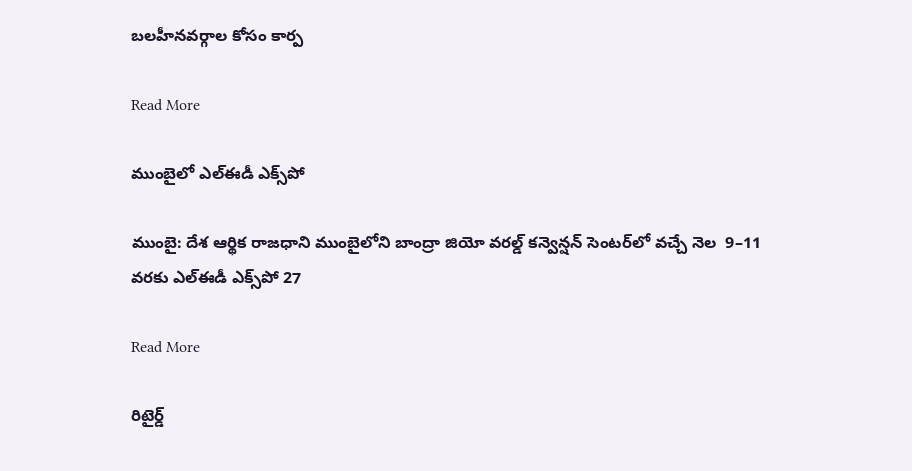బలహీనవర్గాల కోసం కార్ప

Read More

ముంబైలో ఎల్‌‌ఈడీ ఎక్స్‌‌పో

ముంబై: దేశ ఆర్థిక రాజధాని ముంబైలోని బాంద్రా జియో వరల్డ్ కన్వెన్షన్ సెంటర్‌‌లో వచ్చే నెల  9–11 వరకు ఎల్ఈడీ ఎక్స్‌‌పో 27

Read More

రిటైర్డ్‌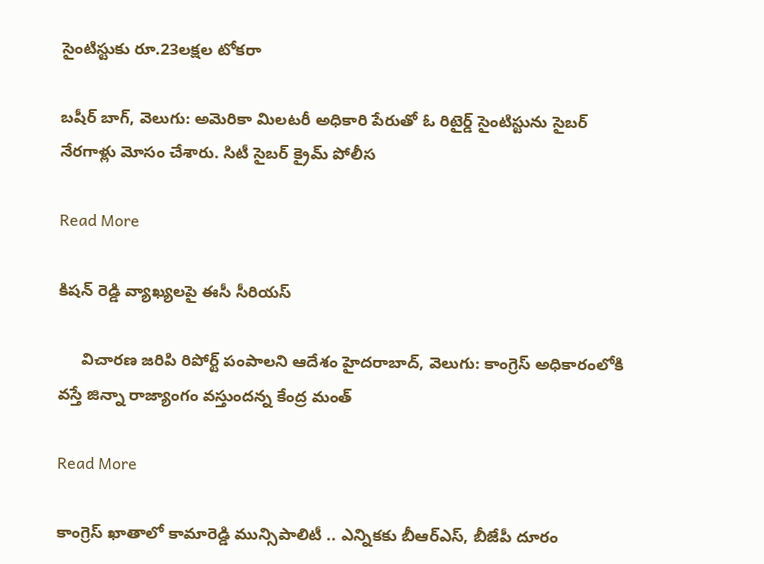సైంటిస్టుకు రూ.23లక్షల టోకరా

బషీర్ బాగ్, వెలుగు: అమెరికా మిలటరీ అధికారి పేరుతో ఓ రిటైర్డ్‌ సైంటిస్టును సైబర్‌ నేరగాళ్లు మోసం చేశారు. సిటీ సైబర్‌ క్రైమ్‌ పోలీస

Read More

కిషన్ రెడ్డి వ్యాఖ్యలపై ఈసీ సీరియస్

     విచారణ జరిపి రిపోర్ట్ పంపాలని ఆదేశం హైదరాబాద్, వెలుగు: కాంగ్రెస్ అధికారంలోకి వస్తే జిన్నా రాజ్యాంగం వస్తుందన్న కేంద్ర మంత్

Read More

కాంగ్రెస్ ఖాతాలో కామారెడ్డి మున్సిపాలిటీ .. ఎన్నికకు బీఆర్ఎస్, బీజేపీ దూరం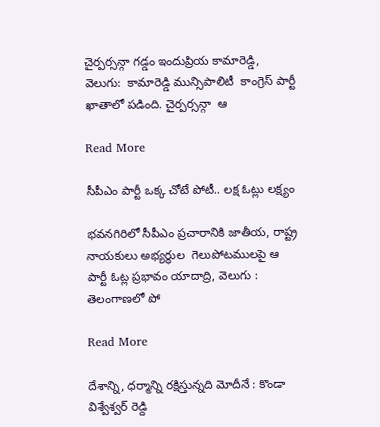చైర్పర్సన్గా గడ్డం ఇందుప్రియ కామారెడ్డి, వెలుగు:  కామారెడ్డి మున్సిపాలిటీ  కాంగ్రెస్ పార్టీ ఖాతాలో పడింది. చైర్పర్సన్గా  ఆ

Read More

సీపీఎం పార్టీ ఒక్క చోటే పోటీ.. లక్ష ఓట్లు లక్ష్యం

భవనగిరిలో సీపీఎం ప్రచారానికి జాతీయ, రాష్ట్ర నాయకులు అభ్యర్థుల  గెలుపోటములపై ఆ పార్టీ ఓట్ల ప్రభావం యాదాద్రి, వెలుగు :  తెలంగాణలో పో

Read More

దేశాన్ని, ధర్మాన్ని రక్షిస్తున్నది మోదీనే : కొండా విశ్వేశ్వర్ రెడ్ది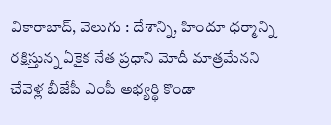వికారాబాద్, వెలుగు : దేశాన్ని, హిందూ ధర్మాన్ని రక్షిస్తున్న ఏకైక నేత ప్రధాని మోదీ మాత్రమేనని చేవెళ్ల బీజేపీ ఎంపీ అభ్యర్థి కొండా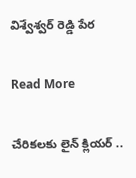విశ్వేశ్వర్ రెడ్డి పేర

Read More

చేరికలకు లైన్ క్లియర్ ..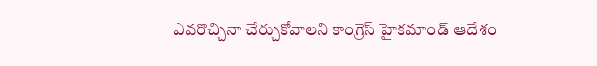ఎవరొచ్చినా చేర్చుకోవాలని కాంగ్రెస్ హైకమాండ్ ఆదేశం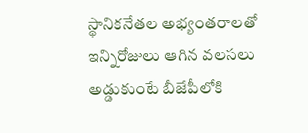స్థానికనేతల అభ్యంతరాలతో ఇన్నిరోజులు ఆగిన వలసలు  అడ్డుకుంటే బీజేపీలోకి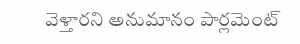వెళ్తారని అనుమానం పార్లమెంట్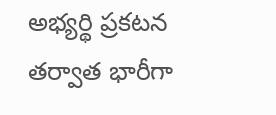అభ్యర్థి ప్రకటన తర్వాత భారీగా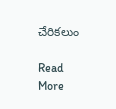చేరికలుం

Read More